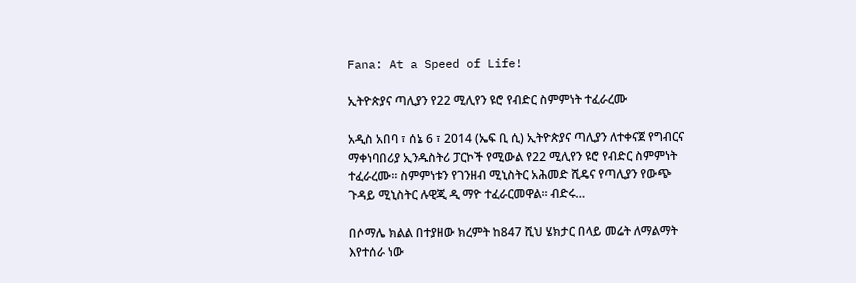Fana: At a Speed of Life!

ኢትዮጵያና ጣሊያን የ22 ሚሊየን ዩሮ የብድር ስምምነት ተፈራረሙ

አዲስ አበባ ፣ ሰኔ 6 ፣ 2014 (ኤፍ ቢ ሲ) ኢትዮጵያና ጣሊያን ለተቀናጀ የግብርና ማቀነባበሪያ ኢንዱስትሪ ፓርኮች የሚውል የ22 ሚሊየን ዩሮ የብድር ስምምነት ተፈራረሙ። ስምምነቱን የገንዘብ ሚኒስትር አሕመድ ሺዴና የጣሊያን የውጭ ጉዳይ ሚኒስትር ሉዊጂ ዲ ማዮ ተፈራርመዋል። ብድሩ…

በሶማሌ ክልል በተያዘው ክረምት ከ847 ሺህ ሄክታር በላይ መሬት ለማልማት እየተሰራ ነው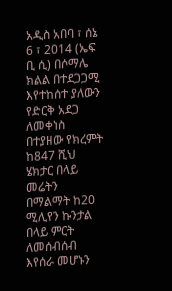አዲስ አበባ ፣ ሰኔ 6 ፣ 2014 (ኤፍ ቢ ሲ) በሶማሌ ክልል በተደጋጋሚ እየተከሰተ ያለውን የድርቅ አደጋ ለመቀነስ በተያዘው የክረምት ከ847 ሺህ ሄክታር በላይ መሬትን በማልማት ከ20 ሚሊየን ኩንታል በላይ ምርት ለመሰብሰብ እየሰራ መሆኑን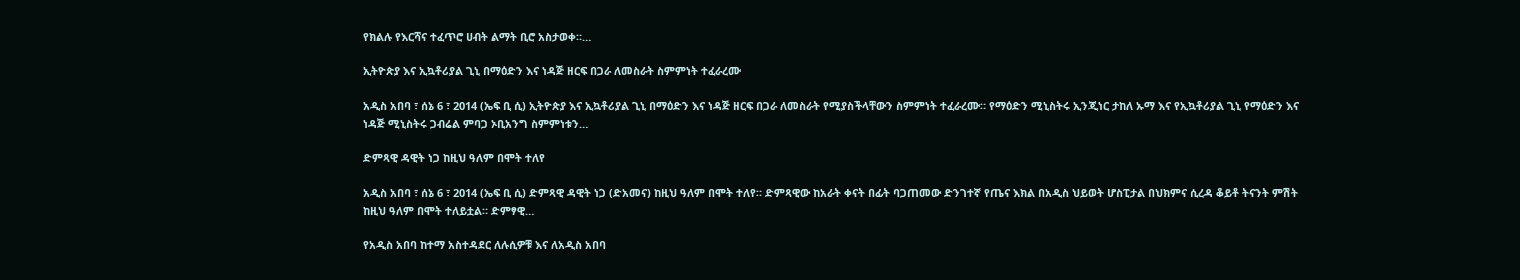የክልሉ የእርሻና ተፈጥሮ ሀብት ልማት ቢሮ አስታወቀ።…

ኢትዮጵያ እና ኢኳቶሪያል ጊኒ በማዕድን እና ነዳጅ ዘርፍ በጋራ ለመስራት ስምምነት ተፈራረሙ

አዲስ አበባ ፣ ሰኔ 6 ፣ 2014 (ኤፍ ቢ ሲ) ኢትዮጵያ እና ኢኳቶሪያል ጊኒ በማዕድን እና ነዳጅ ዘርፍ በጋራ ለመስራት የሚያስችላቸውን ስምምነት ተፈራረሙ። የማዕድን ሚኒስትሩ ኢንጂነር ታከለ ኡማ እና የኢኳቶሪያል ጊኒ የማዕድን እና ነዳጅ ሚኒስትሩ ጋብሬል ምባጋ ኦቢአንግ ስምምነቱን…

ድምጻዊ ዳዊት ነጋ ከዚህ ዓለም በሞት ተለየ

አዲስ አበባ ፣ ሰኔ 6 ፣ 2014 (ኤፍ ቢ ሲ) ድምጻዊ ዳዊት ነጋ (ድአመና) ከዚህ ዓለም በሞት ተለየ። ድምጻዊው ከአራት ቀናት በፊት ባጋጠመው ድንገተኛ የጤና እክል በአዲስ ህይወት ሆስፒታል በህክምና ሲረዳ ቆይቶ ትናንት ምሽት ከዚህ ዓለም በሞት ተለይቷል። ድምፃዊ…

የአዲስ አበባ ከተማ አስተዳደር ለሉሲዎቹ እና ለአዲስ አበባ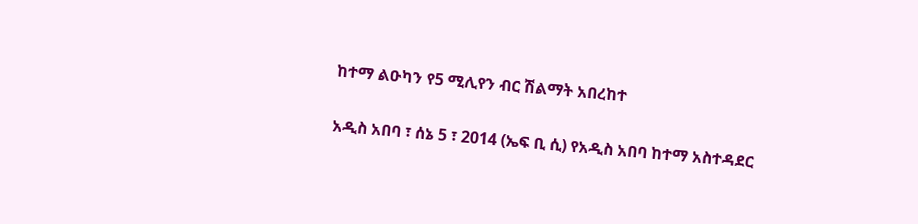ከተማ ልዑካን የ5 ሚሊየን ብር ሽልማት አበረከተ

አዲስ አበባ ፣ ሰኔ 5 ፣ 2014 (ኤፍ ቢ ሲ) የአዲስ አበባ ከተማ አስተዳደር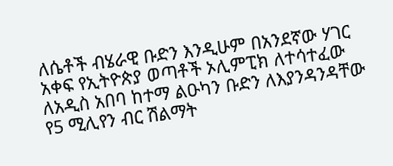ለሴቶች ብሄራዊ ቡድን እንዲሁም በአንደኛው ሃገር አቀፍ የኢትዮጵያ ወጣቶች ኦሊምፒክ ለተሳተፈው ለአዲስ አበባ ከተማ ልዑካን ቡድን ለእያንዳንዳቸው የ5 ሚሊየን ብር ሽልማት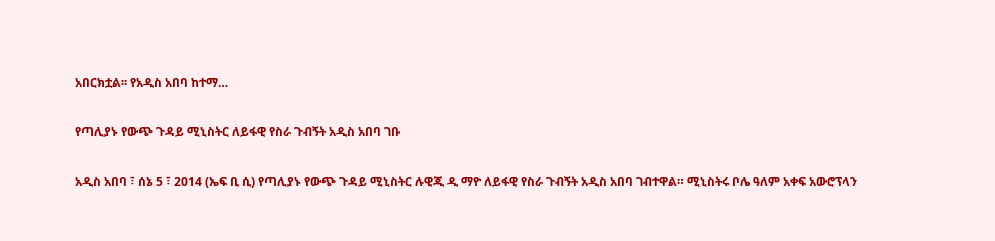አበርክቷል፡፡ የአዲስ አበባ ከተማ…

የጣሊያኑ የውጭ ጉዳይ ሚኒስትር ለይፋዊ የስራ ጉብኝት አዲስ አበባ ገቡ

አዲስ አበባ ፣ ሰኔ 5 ፣ 2014 (ኤፍ ቢ ሲ) የጣሊያኑ የውጭ ጉዳይ ሚኒስትር ሉዊጂ ዲ ማዮ ለይፋዊ የስራ ጉብኝት አዲስ አበባ ገብተዋል። ሚኒስትሩ ቦሌ ዓለም አቀፍ አውሮፕላን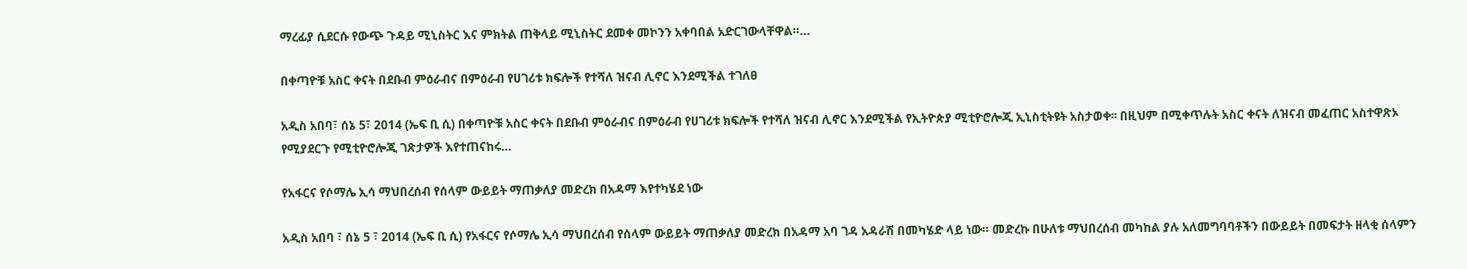ማረፊያ ሲደርሱ የውጭ ጉዳይ ሚኒስትር እና ምክትል ጠቅላይ ሚኒስትር ደመቀ መኮንን አቀባበል አድርገውላቸዋል።…

በቀጣዮቹ አስር ቀናት በደቡብ ምዕራብና በምዕራብ የሀገሪቱ ክፍሎች የተሻለ ዝናብ ሊኖር እንደሚችል ተገለፀ

አዲስ አበባ፣ ሰኔ 5፣ 2014 (ኤፍ ቢ ሲ) በቀጣዮቹ አስር ቀናት በደቡብ ምዕራብና በምዕራብ የሀገሪቱ ክፍሎች የተሻለ ዝናብ ሊኖር እንደሚችል የኢትዮጵያ ሚቲዮሮሎጂ ኢኒስቲትዩት አስታወቀ፡፡ በዚህም በሚቀጥሉት አስር ቀናት ለዝናብ መፈጠር አስተዋጽኦ የሚያደርጉ የሚቲዮሮሎጂ ገጽታዎች እየተጠናከሩ…

የአፋርና የሶማሌ ኢሳ ማህበረሰብ የሰላም ውይይት ማጠቃለያ መድረክ በአዳማ እየተካሄደ ነው

አዲስ አበባ ፣ ሰኔ 5 ፣ 2014 (ኤፍ ቢ ሲ) የአፋርና የሶማሌ ኢሳ ማህበረሰብ የሰላም ውይይት ማጠቃለያ መድረክ በአዳማ አባ ገዳ አዳራሽ በመካሄድ ላይ ነው። መድረኩ በሁለቱ ማህበረሰብ መካከል ያሉ አለመግባባቶችን በውይይት በመፍታት ዘላቂ ሰላምን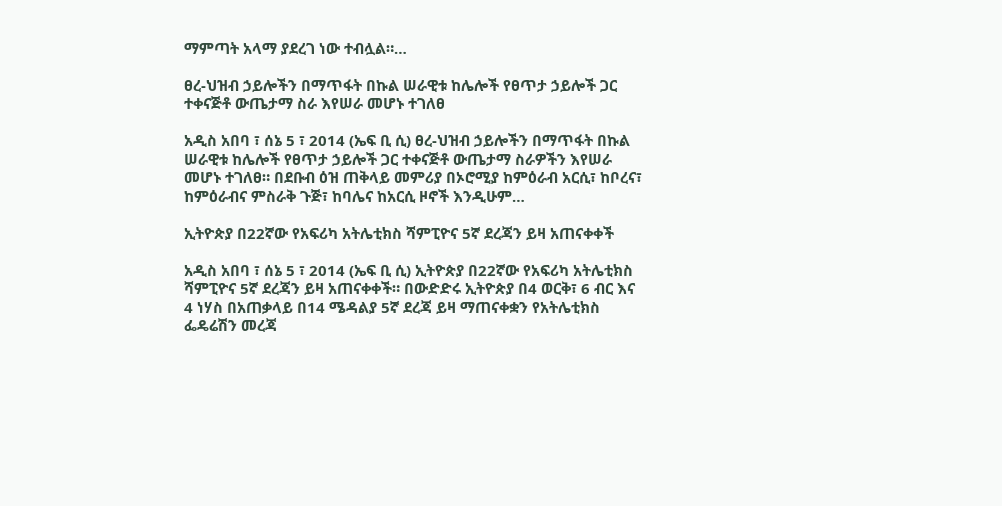ማምጣት አላማ ያደረገ ነው ተብሏል።…

ፀረ-ህዝብ ኃይሎችን በማጥፋት በኩል ሠራዊቱ ከሌሎች የፀጥታ ኃይሎች ጋር ተቀናጅቶ ውጤታማ ስራ እየሠራ መሆኑ ተገለፀ

አዲስ አበባ ፣ ሰኔ 5 ፣ 2014 (ኤፍ ቢ ሲ) ፀረ-ህዝብ ኃይሎችን በማጥፋት በኩል ሠራዊቱ ከሌሎች የፀጥታ ኃይሎች ጋር ተቀናጅቶ ውጤታማ ስራዎችን እየሠራ መሆኑ ተገለፀ። በደቡብ ዕዝ ጠቅላይ መምሪያ በኦሮሚያ ከምዕራብ አርሲ፣ ከቦረና፣ ከምዕራብና ምስራቅ ጉጅ፣ ከባሌና ከአርሲ ዞኖች እንዲሁም…

ኢትዮጵያ በ22ኛው የአፍሪካ አትሌቲክስ ሻምፒዮና 5ኛ ደረጃን ይዛ አጠናቀቀች

አዲስ አበባ ፣ ሰኔ 5 ፣ 2014 (ኤፍ ቢ ሲ) ኢትዮጵያ በ22ኛው የአፍሪካ አትሌቲክስ ሻምፒዮና 5ኛ ደረጃን ይዛ አጠናቀቀች። በውድድሩ ኢትዮጵያ በ4 ወርቅ፣ 6 ብር እና 4 ነሃስ በአጠቃላይ በ14 ሜዳልያ 5ኛ ደረጃ ይዛ ማጠናቀቋን የአትሌቲክስ ፌዴሬሽን መረጃ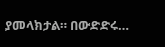ያመላክታል። በውድድሩ…